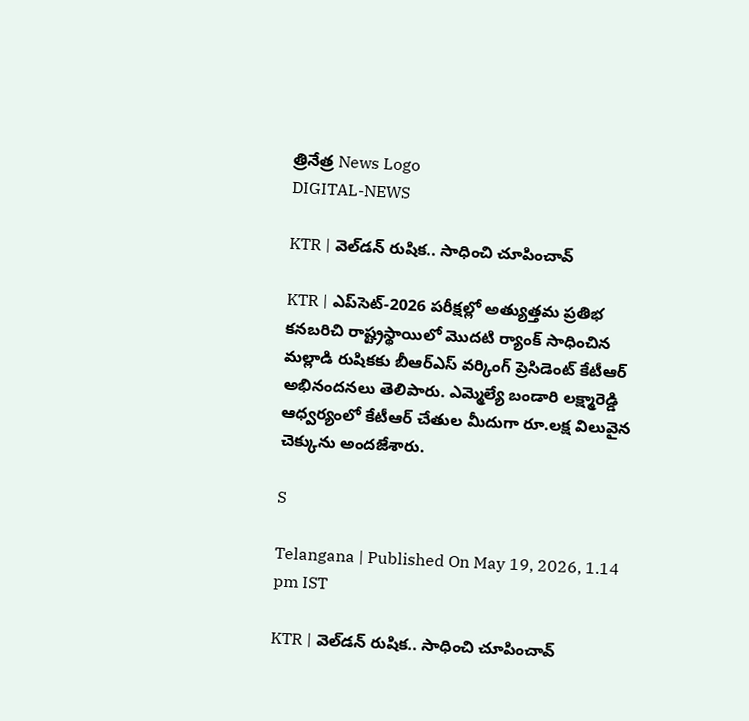త్రినేత్ర News Logo
DIGITAL-NEWS

KTR | వెల్‌డ‌న్ రుషిక‌.. సాధించి చూపించావ్‌

KTR | ఎప్‌సెట్-2026 ప‌రీక్ష‌ల్లో అత్యుత్త‌మ ప్ర‌తిభ క‌న‌బ‌రిచి రాష్ట్రస్థాయిలో మొద‌టి ర్యాంక్ సాధించిన మ‌ల్లాడి రుషిక‌కు బీఆర్ఎస్ వర్కింగ్ ప్రెసిడెంట్ కేటీఆర్ అభినంద‌న‌లు తెలిపారు. ఎమ్మెల్యే బండారి లక్ష్మారెడ్డి ఆధ్వర్యంలో కేటీఆర్ చేతుల మీదుగా రూ.ల‌క్ష విలువైన‌ చెక్కును అంద‌జేశారు.

S

Telangana | Published On May 19, 2026, 1.14 pm IST

KTR | వెల్‌డ‌న్ రుషిక‌.. సాధించి చూపించావ్‌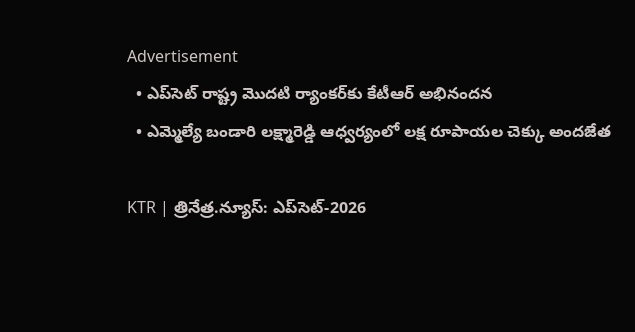Advertisement
  • ఎప్‌సెట్ రాష్ట్ర మొద‌టి ర్యాంక‌ర్‌కు కేటీఆర్ అభినంద‌న‌
  • ఎమ్మెల్యే బండారి లక్ష్మారెడ్డి ఆధ్వ‌ర్యంలో ల‌క్ష రూపాయ‌ల చెక్కు అంద‌జేత‌

KTR | త్రినేత్ర‌.న్యూస్‌: ఎప్‌సెట్-2026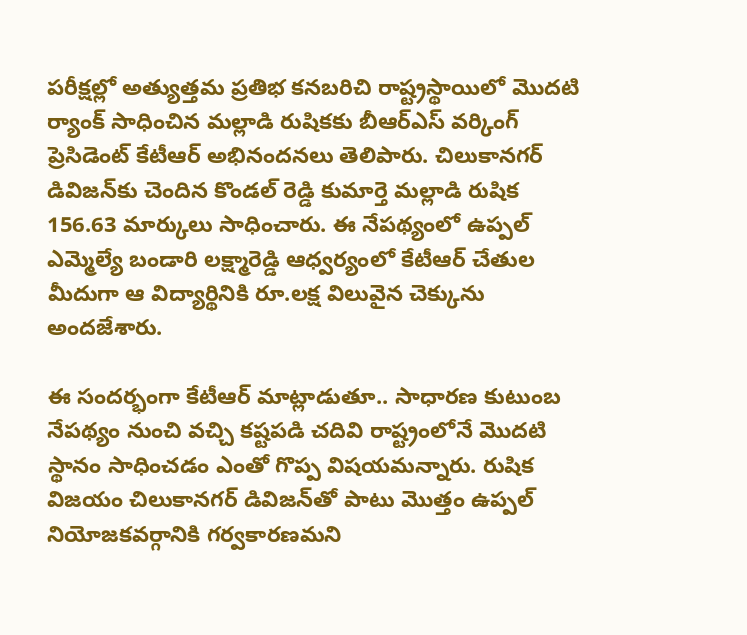ప‌రీక్ష‌ల్లో అత్యుత్త‌మ ప్ర‌తిభ క‌న‌బ‌రిచి రాష్ట్రస్థాయిలో మొద‌టి ర్యాంక్ సాధించిన మ‌ల్లాడి రుషిక‌కు బీఆర్ఎస్ వర్కింగ్ ప్రెసిడెంట్ కేటీఆర్ అభినంద‌న‌లు తెలిపారు. చిలుకానగర్ డివిజన్‌కు చెందిన కొండల్ రెడ్డి కుమార్తె మల్లాడి రుషిక‌ 156.63 మార్కులు సాధించారు. ఈ నేప‌థ్యంలో ఉప్ప‌ల్‌ ఎమ్మెల్యే బండారి లక్ష్మారెడ్డి ఆధ్వర్యంలో కేటీఆర్ చేతుల మీదుగా ఆ విద్యార్థినికి రూ.ల‌క్ష విలువైన‌ చెక్కును అంద‌జేశారు.

ఈ సందర్భంగా కేటీఆర్ మాట్లాడుతూ.. సాధారణ కుటుంబ నేపథ్యం నుంచి వచ్చి కష్టపడి చదివి రాష్ట్రంలోనే మొదటి స్థానం సాధించడం ఎంతో గొప్ప విషయమన్నారు. రుషిక‌ విజయం చిలుకానగర్ డివిజన్‌తో పాటు మొత్తం ఉప్పల్ నియోజకవర్గానికి గర్వకారణమని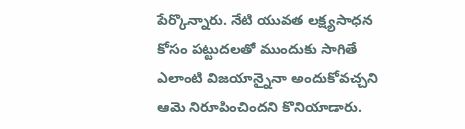పేర్కొన్నారు. నేటి యువత లక్ష్యసాధన కోసం పట్టుదలతో ముందుకు సాగితే ఎలాంటి విజయాన్నైనా అందుకోవచ్చని ఆమె నిరూపించిందని కొనియాడారు.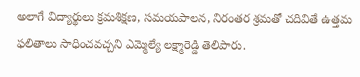అలాగే విద్యార్థులు క్రమశిక్షణ, సమయపాలన, నిరంతర శ్రమతో చదివితే ఉత్త‌మ‌ ఫలితాలు సాధించవచ్చని ఎమ్మెల్యే లక్ష్మారెడ్డి తెలిపారు.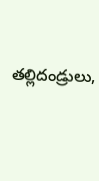త‌ల్లిదండ్రులు,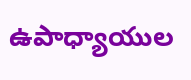ఉపాధ్యాయుల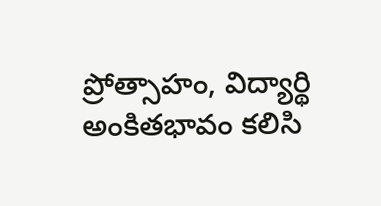ప్రోత్సాహం, విద్యార్థి అంకితభావం కలిసి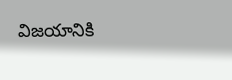విజయానికి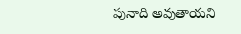పునాది అవుతాయని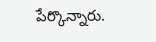పేర్కొన్నారు.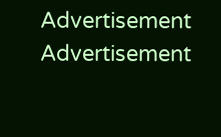Advertisement
Advertisement